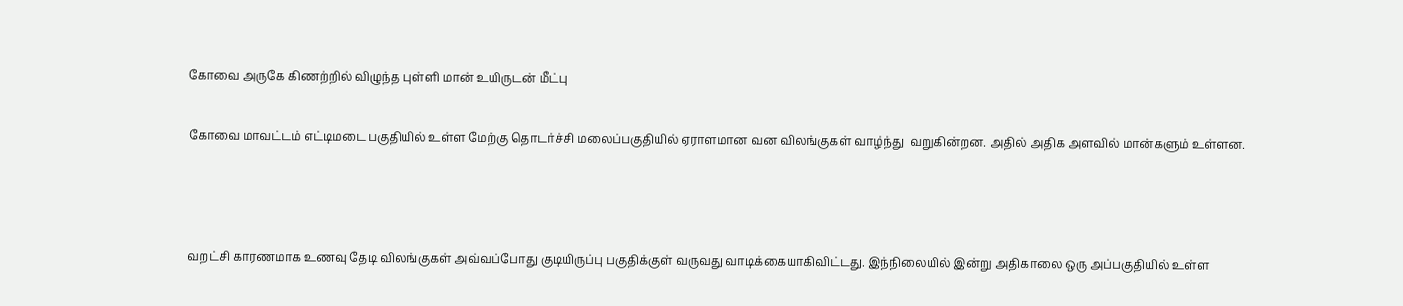கோவை அருகே கிணற்றில் விழுந்த புள்ளி மான் உயிருடன் மீட்பு

கோவை மாவட்டம் எட்டிமடை பகுதியில் உள்ள மேற்கு தொடர்ச்சி மலைப்பகுதியில் ஏராளமான வன விலங்குகள் வாழ்ந்து  வறுகின்றன. அதில் அதிக அளவில் மான்களும் உள்ளன.



வறட்சி காரணமாக உணவு தேடி விலங்குகள் அவ்வப்போது குடியிருப்பு பகுதிக்குள் வருவது வாடிக்கையாகிவிட்டது. இந்நிலையில் இன்று அதிகாலை ஒரு அப்பகுதியில் உள்ள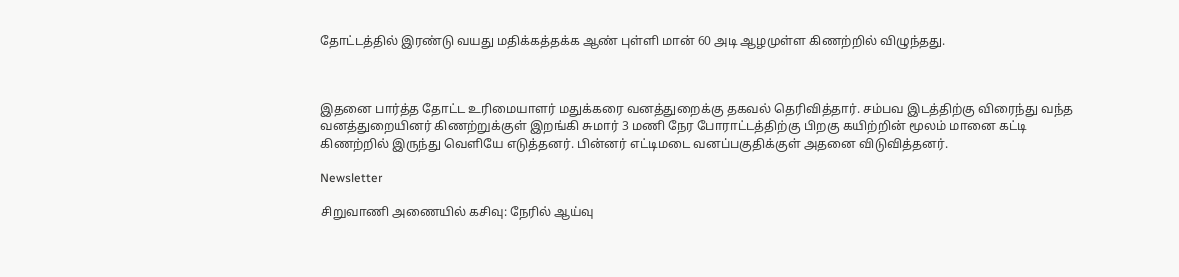தோட்டத்தில் இரண்டு வயது மதிக்கத்தக்க ஆண் புள்ளி மான் 60 அடி ஆழமுள்ள கிணற்றில் விழுந்தது.



இதனை பார்த்த தோட்ட உரிமையாளர் மதுக்கரை வனத்துறைக்கு தகவல் தெரிவித்தார். சம்பவ இடத்திற்கு விரைந்து வந்த வனத்துறையினர் கிணற்றுக்குள் இறங்கி சுமார் 3 மணி நேர போராட்டத்திற்கு பிறகு கயிற்றின் மூலம் மானை கட்டி கிணற்றில் இருந்து வெளியே எடுத்தனர். பின்னர் எட்டிமடை வனப்பகுதிக்குள் அதனை விடுவித்தனர்.

Newsletter

சிறுவாணி அணையில் கசிவு: நேரில் ஆய்வு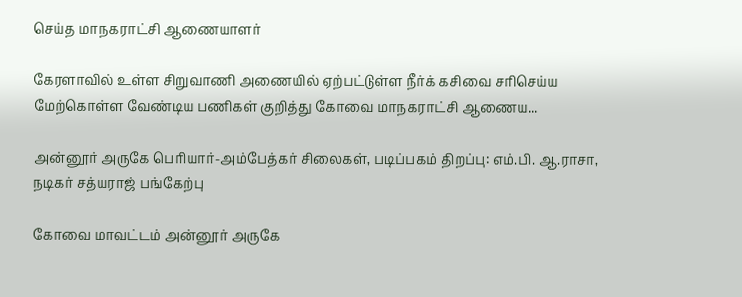செய்த மாநகராட்சி ஆணையாளர்

கேரளாவில் உள்ள சிறுவாணி அணையில் ஏற்பட்டுள்ள நீர்க் கசிவை சரிசெய்ய மேற்கொள்ள வேண்டிய பணிகள் குறித்து கோவை மாநகராட்சி ஆணைய...

அன்னூர் அருகே பெரியார்-அம்பேத்கர் சிலைகள், படிப்பகம் திறப்பு: எம்.பி. ஆ.ராசா, நடிகர் சத்யராஜ் பங்கேற்பு

கோவை மாவட்டம் அன்னூர் அருகே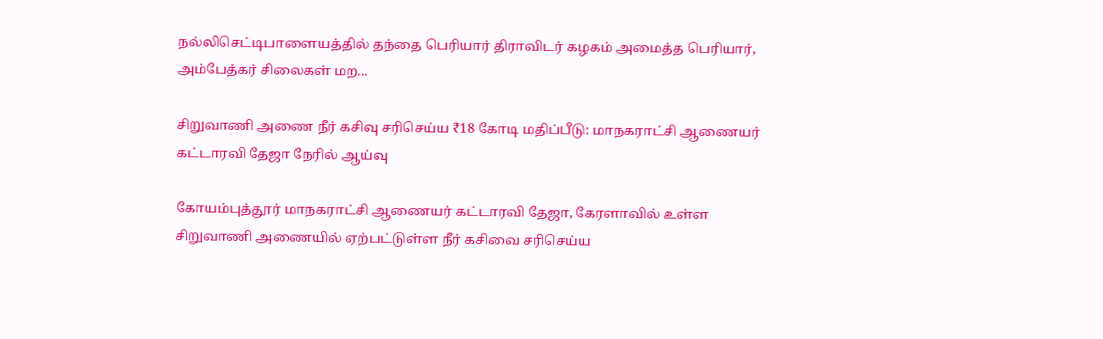நல்லிசெட்டிபாளையத்தில் தந்தை பெரியார் திராவிடர் கழகம் அமைத்த பெரியார், அம்பேத்கர் சிலைகள் மற...

சிறுவாணி அணை நீர் கசிவு சரிசெய்ய ₹18 கோடி மதிப்பீடு: மாநகராட்சி ஆணையர் கட்டாரவி தேஜா நேரில் ஆய்வு

கோயம்புத்தூர் மாநகராட்சி ஆணையர் கட்டாரவி தேஜா, கேரளாவில் உள்ள சிறுவாணி அணையில் ஏற்பட்டுள்ள நீர் கசிவை சரிசெய்ய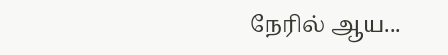நேரில் ஆய...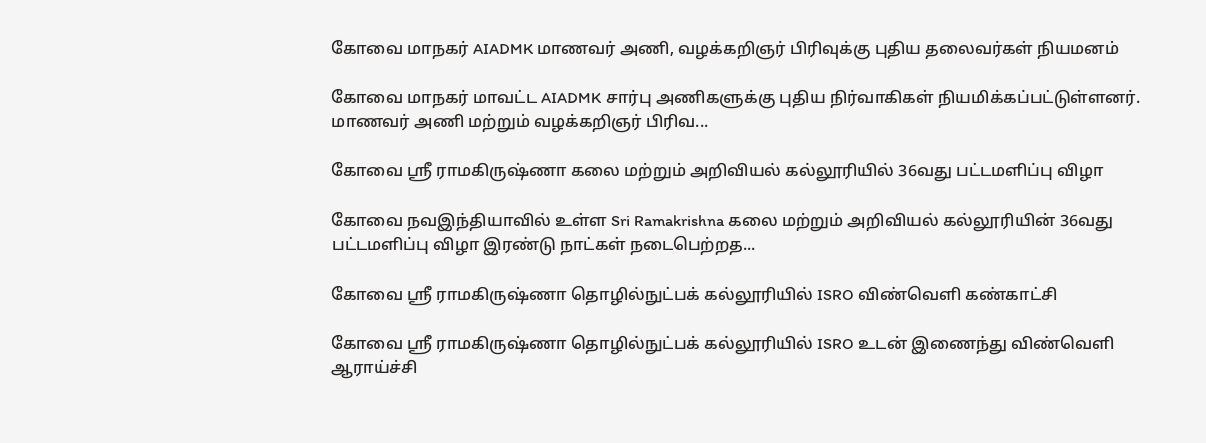கோவை மாநகர் AIADMK மாணவர் அணி, வழக்கறிஞர் பிரிவுக்கு புதிய தலைவர்கள் நியமனம்

கோவை மாநகர் மாவட்ட AIADMK சார்பு அணிகளுக்கு புதிய நிர்வாகிகள் நியமிக்கப்பட்டுள்ளனர். மாணவர் அணி மற்றும் வழக்கறிஞர் பிரிவ...

கோவை ஸ்ரீ ராமகிருஷ்ணா கலை மற்றும் அறிவியல் கல்லூரியில் 36வது பட்டமளிப்பு விழா

கோவை நவஇந்தியாவில் உள்ள Sri Ramakrishna கலை மற்றும் அறிவியல் கல்லூரியின் 36வது பட்டமளிப்பு விழா இரண்டு நாட்கள் நடைபெற்றத...

கோவை ஸ்ரீ ராமகிருஷ்ணா தொழில்நுட்பக் கல்லூரியில் ISRO விண்வெளி கண்காட்சி

கோவை ஸ்ரீ ராமகிருஷ்ணா தொழில்நுட்பக் கல்லூரியில் ISRO உடன் இணைந்து விண்வெளி ஆராய்ச்சி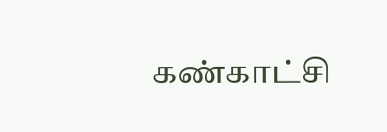கண்காட்சி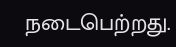நடைபெற்றது.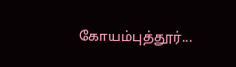கோயம்புத்தூர்...